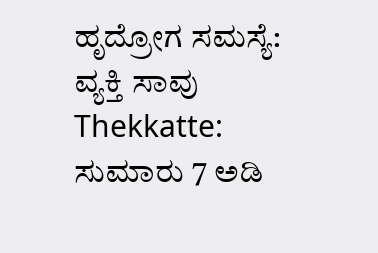ಹೃದ್ರೋಗ ಸಮಸ್ಯೆ: ವ್ಯಕ್ತಿ ಸಾವು
Thekkatte: ಸುಮಾರು 7 ಅಡಿ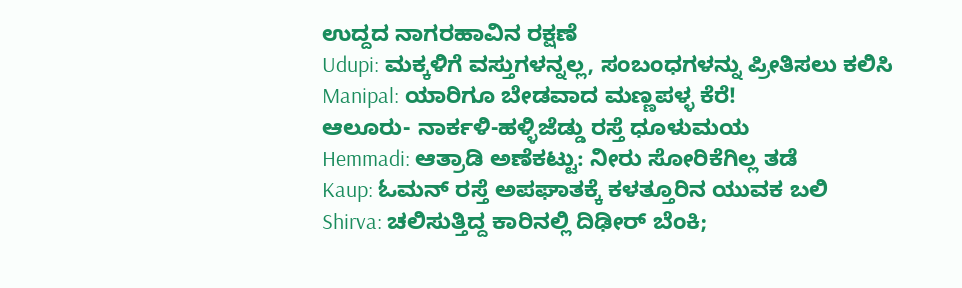ಉದ್ದದ ನಾಗರಹಾವಿನ ರಕ್ಷಣೆ
Udupi: ಮಕ್ಕಳಿಗೆ ವಸ್ತುಗಳನ್ನಲ್ಲ, ಸಂಬಂಧಗಳನ್ನು ಪ್ರೀತಿಸಲು ಕಲಿಸಿ
Manipal: ಯಾರಿಗೂ ಬೇಡವಾದ ಮಣ್ಣಪಳ್ಳ ಕೆರೆ!
ಆಲೂರು- ನಾರ್ಕಳಿ-ಹಳ್ಳಿಜೆಡ್ಡು ರಸ್ತೆ ಧೂಳುಮಯ
Hemmadi: ಆತ್ರಾಡಿ ಅಣೆಕಟ್ಟು: ನೀರು ಸೋರಿಕೆಗಿಲ್ಲ ತಡೆ
Kaup: ಓಮನ್ ರಸ್ತೆ ಅಪಘಾತಕ್ಕೆ ಕಳತ್ತೂರಿನ ಯುವಕ ಬಲಿ
Shirva: ಚಲಿಸುತ್ತಿದ್ದ ಕಾರಿನಲ್ಲಿ ದಿಢೀರ್ ಬೆಂಕಿ;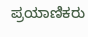ಪ್ರಯಾಣಿಕರು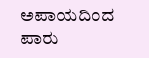ಅಪಾಯದಿಂದ ಪಾರು